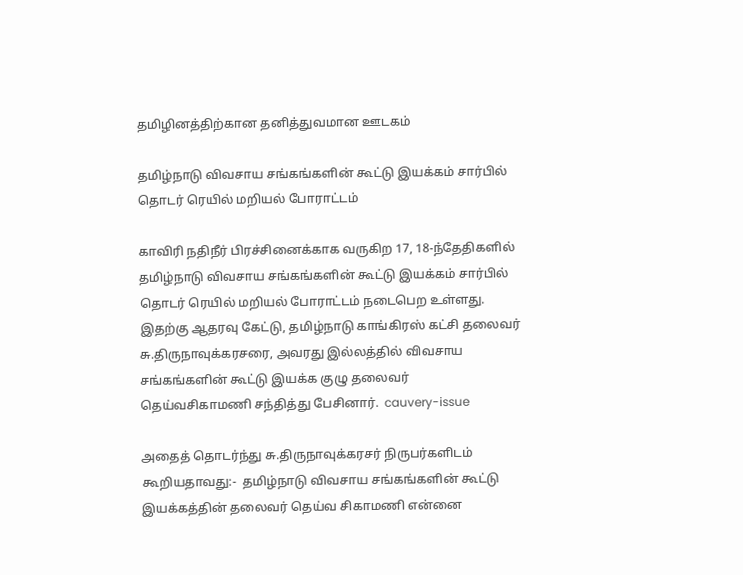தமிழினத்திற்கான தனித்துவமான ஊடகம்

தமிழ்நாடு விவசாய சங்கங்களின் கூட்டு இயக்கம் சார்பில் தொடர் ரெயில் மறியல் போராட்டம்

காவிரி நதிநீர் பிரச்சினைக்காக வருகிற 17, 18-ந்தேதிகளில் தமிழ்நாடு விவசாய சங்கங்களின் கூட்டு இயக்கம் சார்பில் தொடர் ரெயில் மறியல் போராட்டம் நடைபெற உள்ளது. இதற்கு ஆதரவு கேட்டு, தமிழ்நாடு காங்கிரஸ் கட்சி தலைவர் சு.திருநாவுக்கரசரை, அவரது இல்லத்தில் விவசாய சங்கங்களின் கூட்டு இயக்க குழு தலைவர் தெய்வசிகாமணி சந்தித்து பேசினார்.  cauvery-issue

அதைத் தொடர்ந்து சு.திருநாவுக்கரசர் நிருபர்களிடம் கூறியதாவது:-  தமிழ்நாடு விவசாய சங்கங்களின் கூட்டு இயக்கத்தின் தலைவர் தெய்வ சிகாமணி என்னை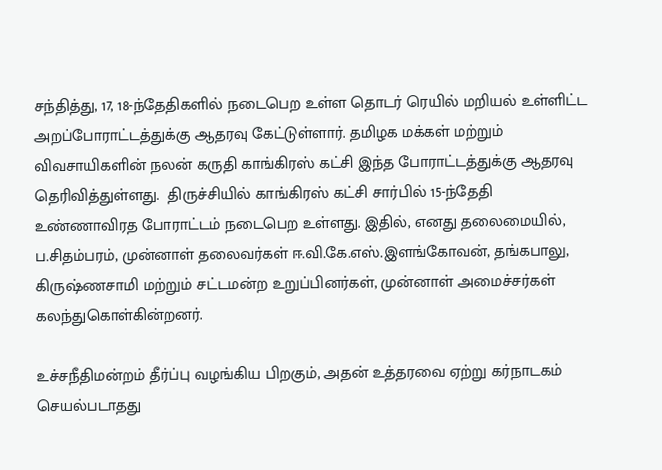சந்தித்து, 17, 18-ந்தேதிகளில் நடைபெற உள்ள தொடர் ரெயில் மறியல் உள்ளிட்ட அறப்போராட்டத்துக்கு ஆதரவு கேட்டுள்ளார். தமிழக மக்கள் மற்றும் விவசாயிகளின் நலன் கருதி காங்கிரஸ் கட்சி இந்த போராட்டத்துக்கு ஆதரவு தெரிவித்துள்ளது.  திருச்சியில் காங்கிரஸ் கட்சி சார்பில் 15-ந்தேதி உண்ணாவிரத போராட்டம் நடைபெற உள்ளது. இதில், எனது தலைமையில், ப.சிதம்பரம், முன்னாள் தலைவர்கள் ஈ.வி.கே.எஸ்.இளங்கோவன், தங்கபாலு, கிருஷ்ணசாமி மற்றும் சட்டமன்ற உறுப்பினர்கள், முன்னாள் அமைச்சர்கள் கலந்துகொள்கின்றனர்.

உச்சநீதிமன்றம் தீர்ப்பு வழங்கிய பிறகும், அதன் உத்தரவை ஏற்று கர்நாடகம் செயல்படாதது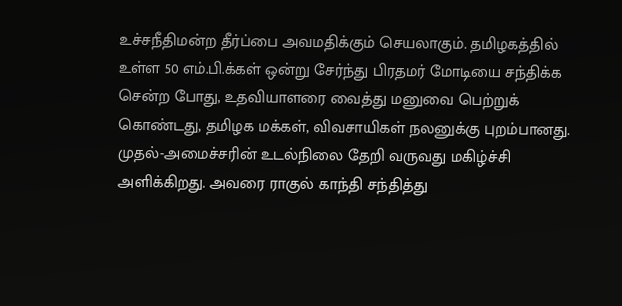உச்சநீதிமன்ற தீர்ப்பை அவமதிக்கும் செயலாகும். தமிழகத்தில் உள்ள 50 எம்.பி.க்கள் ஒன்று சேர்ந்து பிரதமர் மோடியை சந்திக்க சென்ற போது, உதவியாளரை வைத்து மனுவை பெற்றுக் கொண்டது, தமிழக மக்கள், விவசாயிகள் நலனுக்கு புறம்பானது.  முதல்-அமைச்சரின் உடல்நிலை தேறி வருவது மகிழ்ச்சி அளிக்கிறது. அவரை ராகுல் காந்தி சந்தித்து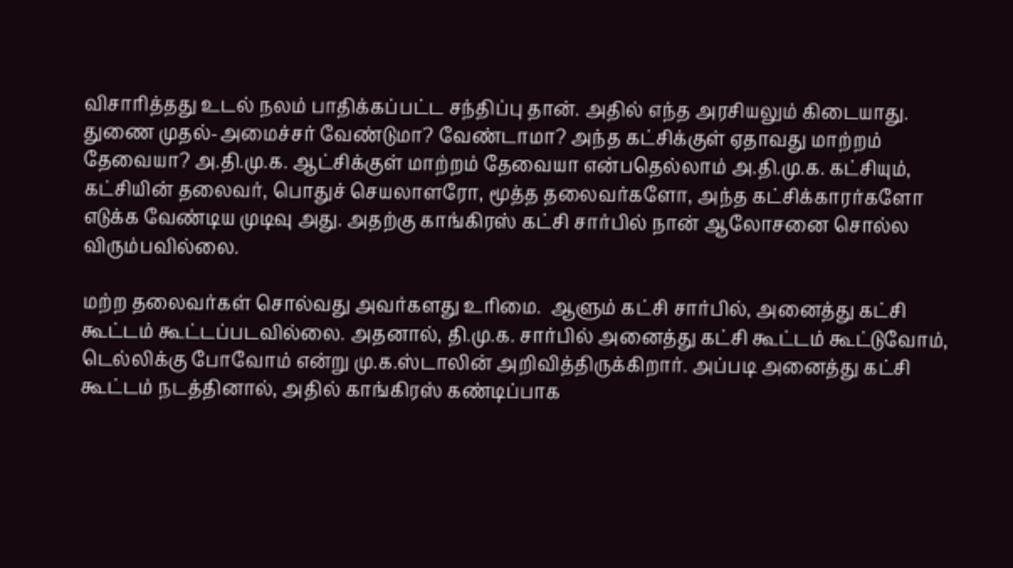விசாரித்தது உடல் நலம் பாதிக்கப்பட்ட சந்திப்பு தான். அதில் எந்த அரசியலும் கிடையாது.  துணை முதல்-அமைச்சர் வேண்டுமா? வேண்டாமா? அந்த கட்சிக்குள் ஏதாவது மாற்றம் தேவையா? அ.தி.மு.க. ஆட்சிக்குள் மாற்றம் தேவையா என்பதெல்லாம் அ.தி.மு.க. கட்சியும், கட்சியின் தலைவர், பொதுச் செயலாளரோ, மூத்த தலைவர்களோ, அந்த கட்சிக்காரர்களோ எடுக்க வேண்டிய முடிவு அது. அதற்கு காங்கிரஸ் கட்சி சார்பில் நான் ஆலோசனை சொல்ல விரும்பவில்லை.

மற்ற தலைவர்கள் சொல்வது அவர்களது உரிமை.  ஆளும் கட்சி சார்பில், அனைத்து கட்சி கூட்டம் கூட்டப்படவில்லை. அதனால், தி.மு.க. சார்பில் அனைத்து கட்சி கூட்டம் கூட்டுவோம், டெல்லிக்கு போவோம் என்று மு.க.ஸ்டாலின் அறிவித்திருக்கிறார். அப்படி அனைத்து கட்சி கூட்டம் நடத்தினால், அதில் காங்கிரஸ் கண்டிப்பாக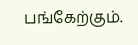பங்கேற்கும்.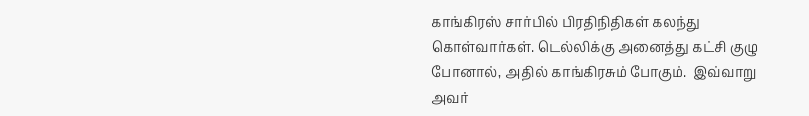காங்கிரஸ் சார்பில் பிரதிநிதிகள் கலந்து கொள்வார்கள். டெல்லிக்கு அனைத்து கட்சி குழு போனால், அதில் காங்கிரசும் போகும்.  இவ்வாறு அவர்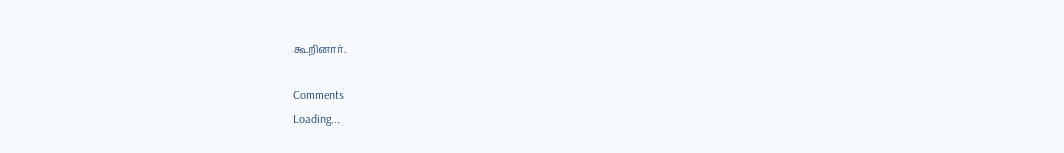கூறினார்.

Comments
Loading...